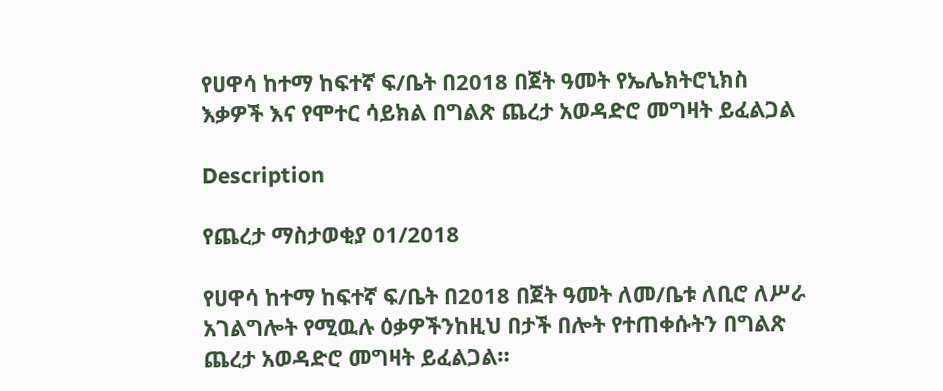የሀዋሳ ከተማ ከፍተኛ ፍ/ቤት በ2018 በጀት ዓመት የኤሌክትሮኒክስ እቃዎች እና የሞተር ሳይክል በግልጽ ጨረታ አወዳድሮ መግዛት ይፈልጋል

Description

የጨረታ ማስታወቂያ 01/2018

የሀዋሳ ከተማ ከፍተኛ ፍ/ቤት በ2018 በጀት ዓመት ለመ/ቤቱ ለቢሮ ለሥራ አገልግሎት የሚዉሉ ዕቃዎችንከዚህ በታች በሎት የተጠቀሱትን በግልጽ ጨረታ አወዳድሮ መግዛት ይፈልጋል።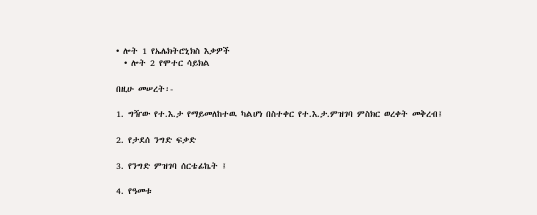• ሎት 1 የኤሌክትሮኒክስ እቃዎች
  • ሎት 2 የሞተር ሳይክል

በዚሁ መሠረት፡-

1. ግዥው የተ.እ.ታ የማይመለከተዉ ካልሆነ በስተቀር የተ.እ.ታ.ምዝገባ ምስክር ወረቀት መቅረብ፤

2. የታደሰ ንግድ ፍቃድ

3. የንግድ ምዝገባ ሰርቴፊኬት ፤

4. የዓመቱ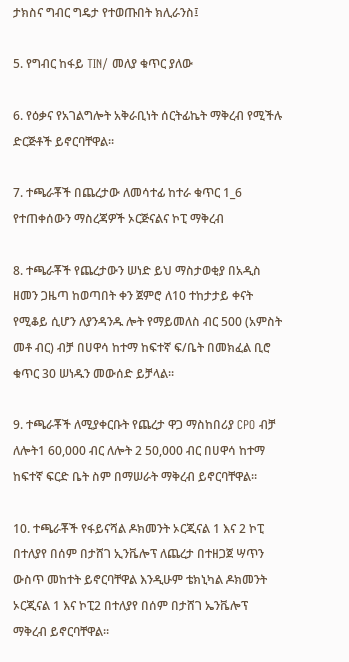ታክስና ግብር ግዴታ የተወጡበት ክሊራንስ፤

5. የግብር ከፋይ TIN/ መለያ ቁጥር ያለው

6. የዕቃና የአገልግሎት አቅራቢነት ሰርትፊኬት ማቅረብ የሚችሉ ድርጅቶች ይኖርባቸዋል።

7. ተጫራቾች በጨረታው ለመሳተፊ ከተራ ቁጥር 1_6 የተጠቀሰውን ማስረጃዎች ኦርጅናልና ኮፒ ማቅረብ

8. ተጫራቾች የጨረታውን ሠነድ ይህ ማስታወቂያ በአዲስ ዘመን ጋዜጣ ከወጣበት ቀን ጀምሮ ለ10 ተከታታይ ቀናት የሚቆይ ሲሆን ለያንዳንዱ ሎት የማይመለስ ብር 500 (አምስት መቶ ብር) ብቻ በሀዋሳ ከተማ ከፍተኛ ፍ/ቤት በመክፈል ቢሮ ቁጥር 30 ሠነዱን መውሰድ ይቻላል።

9. ተጫራቾች ለሚያቀርቡት የጨረታ ዋጋ ማስከበሪያ CPO ብቻ ለሎት1 60,000 ብር ለሎት 2 50,000 ብር በሀዋሳ ከተማ ከፍተኛ ፍርድ ቤት ስም በማሠራት ማቅረብ ይኖርባቸዋል።

10. ተጫራቾች የፋይናሻል ዶክመንት ኦርጂናል 1 እና 2 ኮፒ በተለያየ በሰም በታሸገ ኢንቬሎፕ ለጨረታ በተዘጋጀ ሣጥን ውስጥ መከተት ይኖርባቸዋል እንዲሁም ቴክኒካል ዶክመንት ኦርጂናል 1 እና ኮፒ2 በተለያየ በሰም በታሸገ ኤንቬሎፕ ማቅረብ ይኖርባቸዋል።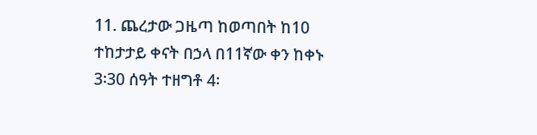11. ጨረታው ጋዜጣ ከወጣበት ከ10 ተከታታይ ቀናት በኃላ በ11ኛው ቀን ከቀኑ 3፡30 ሰዓት ተዘግቶ 4፡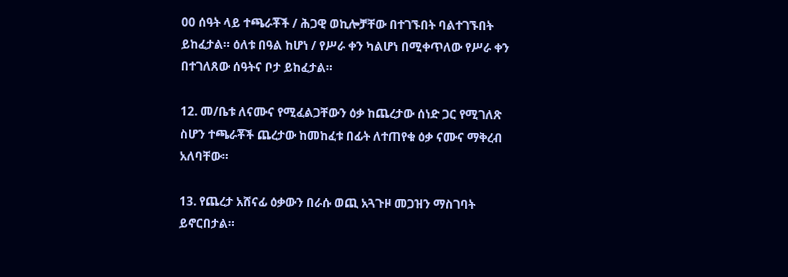00 ሰዓት ላይ ተጫራቾች / ሕጋዊ ወኪሎቻቸው በተገኙበት ባልተገኙበት ይከፈታል። ዕለቱ በዓል ከሆነ / የሥራ ቀን ካልሆነ በሚቀጥለው የሥራ ቀን በተገለጸው ሰዓትና ቦታ ይከፈታል።

12. መ/ቤቱ ለናሙና የሚፈልጋቸውን ዕቃ ከጨረታው ሰነድ ጋር የሚገለጽ ስሆን ተጫራቾች ጨረታው ከመከፈቱ በፊት ለተጠየቁ ዕቃ ናሙና ማቅረብ አለባቸው።

13. የጨረታ አሸናፊ ዕቃውን በራሱ ወጪ አጓጉዞ መጋዝን ማስገባት ይኖርበታል።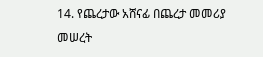14. የጨረታው አሸናፊ በጨረታ መመሪያ መሠረት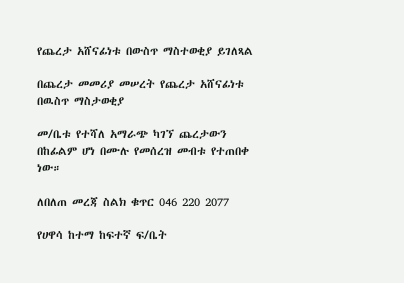የጨረታ አሸናፊነቱ በውስጥ ማስተወቂያ ይገለጻል

በጨረታ መመሪያ መሠረት የጨረታ አሸናፊነቱ በዉስጥ ማስታወቂያ

መ/ቤቱ የተሻለ አማራጭ ካገኘ ጨረታውን በከፊልም ሆነ በሙሉ የመሰረዝ መብቱ የተጠበቀ ነው።

ለበለጠ መረጃ ስልክ ቁጥር 046 220 2077

የሀዋሳ ከተማ ከፍተኛ ፍ/ቤት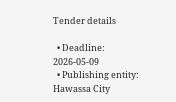Tender details

  • Deadline: 2026-05-09
  • Publishing entity: Hawassa City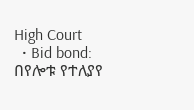High Court
  • Bid bond: በየሎቱ የተለያየ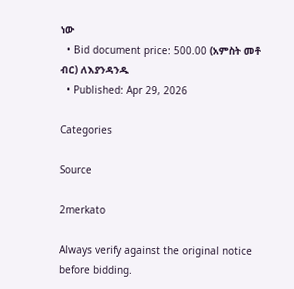ነው
  • Bid document price: 500.00 (አምስት መቶ ብር) ለእያንዳንዱ
  • Published: Apr 29, 2026

Categories

Source

2merkato

Always verify against the original notice before bidding.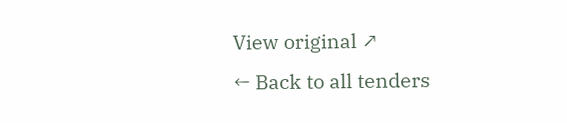View original ↗
← Back to all tenders